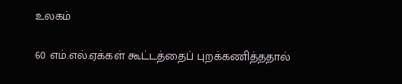உலகம்

60 எம்.எல்.ஏக்கள் கூட்டத்தைப் புறக்கணித்ததால்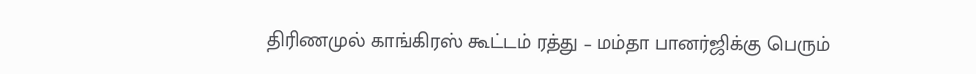திரிணமுல் காங்கிரஸ் கூட்டம் ரத்து – மம்தா பானர்ஜிக்கு பெரும்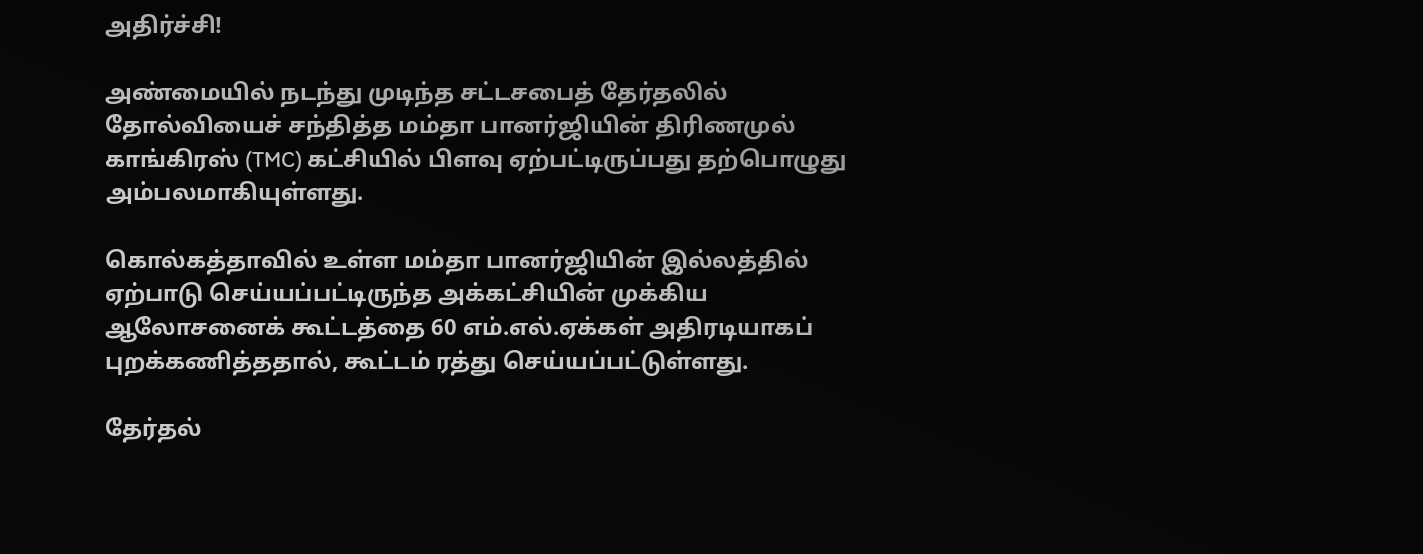அதிர்ச்சி!

அண்மையில் நடந்து முடிந்த சட்டசபைத் தேர்தலில் தோல்வியைச் சந்தித்த மம்தா பானர்ஜியின் திரிணமுல் காங்கிரஸ் (TMC) கட்சியில் பிளவு ஏற்பட்டிருப்பது தற்பொழுது அம்பலமாகியுள்ளது.

கொல்கத்தாவில் உள்ள மம்தா பானர்ஜியின் இல்லத்தில் ஏற்பாடு செய்யப்பட்டிருந்த அக்கட்சியின் முக்கிய ஆலோசனைக் கூட்டத்தை 60 எம்.எல்.ஏக்கள் அதிரடியாகப் புறக்கணித்ததால், கூட்டம் ரத்து செய்யப்பட்டுள்ளது.

தேர்தல்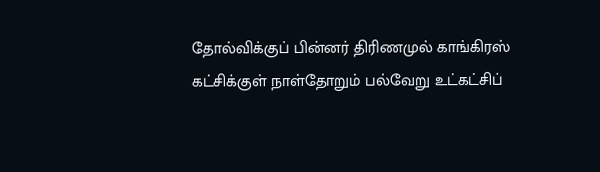தோல்விக்குப் பின்னர் திரிணமுல் காங்கிரஸ் கட்சிக்குள் நாள்தோறும் பல்வேறு உட்கட்சிப்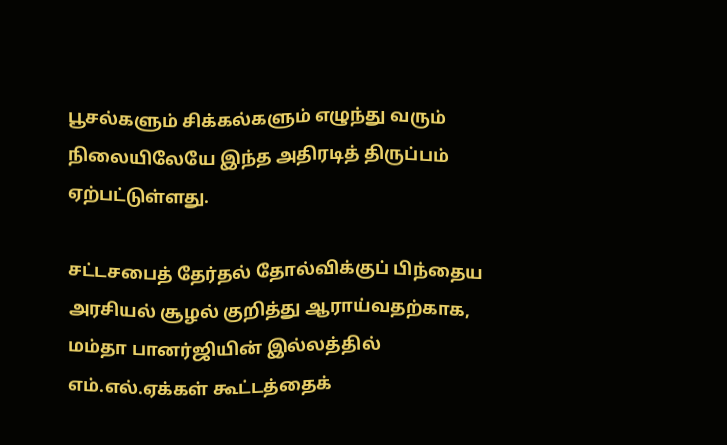பூசல்களும் சிக்கல்களும் எழுந்து வரும் நிலையிலேயே இந்த அதிரடித் திருப்பம் ஏற்பட்டுள்ளது.

சட்டசபைத் தேர்தல் தோல்விக்குப் பிந்தைய அரசியல் சூழல் குறித்து ஆராய்வதற்காக, மம்தா பானர்ஜியின் இல்லத்தில் எம்.எல்.ஏக்கள் கூட்டத்தைக்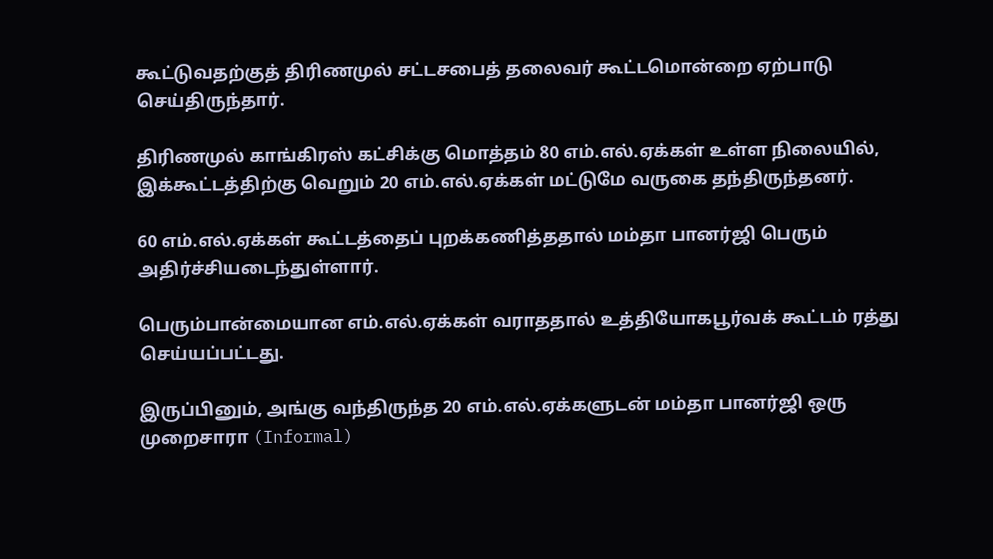கூட்டுவதற்குத் திரிணமுல் சட்டசபைத் தலைவர் கூட்டமொன்றை ஏற்பாடு செய்திருந்தார்.

திரிணமுல் காங்கிரஸ் கட்சிக்கு மொத்தம் 80 எம்.எல்.ஏக்கள் உள்ள நிலையில், இக்கூட்டத்திற்கு வெறும் 20 எம்.எல்.ஏக்கள் மட்டுமே வருகை தந்திருந்தனர்.

60 எம்.எல்.ஏக்கள் கூட்டத்தைப் புறக்கணித்ததால் மம்தா பானர்ஜி பெரும் அதிர்ச்சியடைந்துள்ளார்.

பெரும்பான்மையான எம்.எல்.ஏக்கள் வராததால் உத்தியோகபூர்வக் கூட்டம் ரத்து செய்யப்பட்டது.

இருப்பினும், அங்கு வந்திருந்த 20 எம்.எல்.ஏக்களுடன் மம்தா பானர்ஜி ஒரு முறைசாரா (Informal)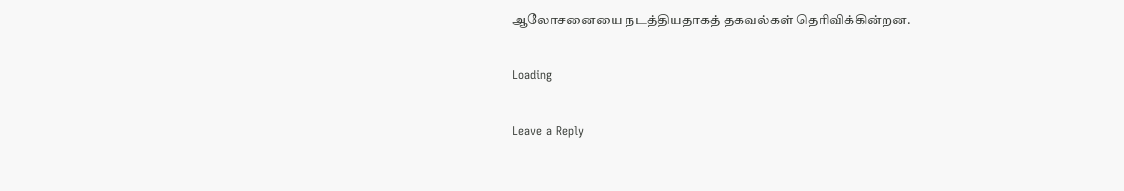ஆலோசனையை நடத்தியதாகத் தகவல்கள் தெரிவிக்கின்றன.

Loading

Leave a Reply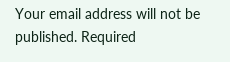Your email address will not be published. Required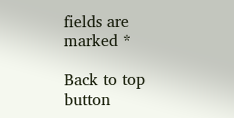fields are marked *

Back to top button